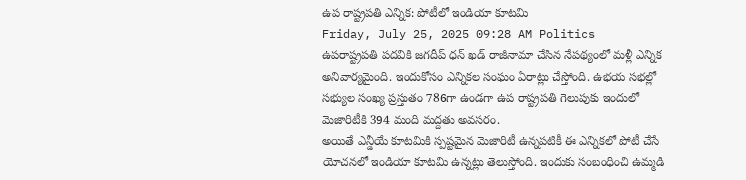ఉప రాష్ట్రపతి ఎన్నిక: పోటీలో ఇండియా కూటమి
Friday, July 25, 2025 09:28 AM Politics
ఉపరాష్ట్రపతి పదవికి జగదీప్ ధన్ ఖడ్ రాజీనామా చేసిన నేపథ్యంలో మళ్లీ ఎన్నిక అనివార్యమైంది. ఇందుకోసం ఎన్నికల సంఘం ఏరాట్లు చేస్తోంది. ఉభయ సభల్లో సభ్యుల సంఖ్య ప్రస్తుతం 786గా ఉండగా ఉప రాష్ట్రపతి గెలుపుకు ఇందులో మెజారిటీకి 394 మంది మద్దతు అవసరం.
అయితే ఎన్డీయే కూటమికి స్పష్టమైన మెజారిటీ ఉన్నపటికీ ఈ ఎన్నికలో పోటీ చేసే యోచనలో ఇండియా కూటమి ఉన్నట్లు తెలుస్తోంది. ఇందుకు సంబంధించి ఉమ్మడి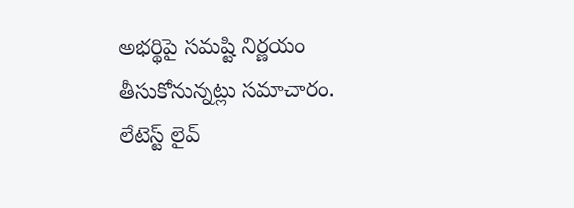అభర్థిపై సమష్టి నిర్ణయం తీసుకోనున్నట్లు సమాచారం.
లేటెస్ట్ లైవ్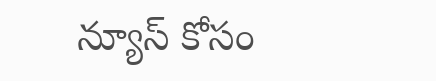న్యూస్ కోసం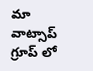మా వాట్సాప్ గ్రూప్ లో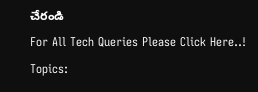చేరండి
For All Tech Queries Please Click Here..!
Topics: